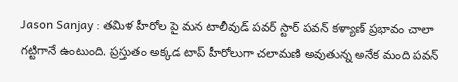Jason Sanjay : తమిళ హీరోల పై మన టాలీవుడ్ పవర్ స్టార్ పవన్ కళ్యాణ్ ప్రభావం చాలా గట్టిగానే ఉంటుంది. ప్రస్తుతం అక్కడ టాప్ హీరోలుగా చలామణి అవుతున్న అనేక మంది పవన్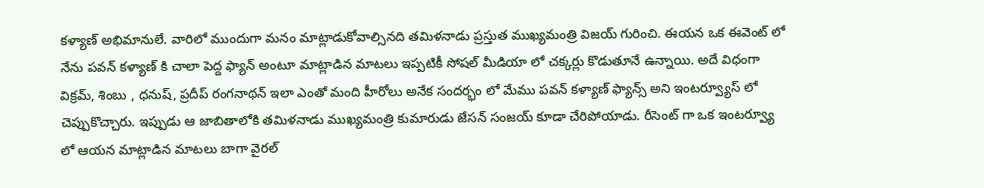కళ్యాణ్ అభిమానులే. వారిలో ముందుగా మనం మాట్లాడుకోవాల్సినది తమిళనాడు ప్రస్తుత ముఖ్యమంత్రి విజయ్ గురించి. ఈయన ఒక ఈవెంట్ లో నేను పవన్ కళ్యాణ్ కి చాలా పెద్ద ఫ్యాన్ అంటూ మాట్లాడిన మాటలు ఇప్పటికీ సోషల్ మీడియా లో చక్కర్లు కొడుతూనే ఉన్నాయి. అదే విధంగా విక్రమ్, శింబు , ధనుష్, ప్రదీప్ రంగనాథన్ ఇలా ఎంతో మంది హీరోలు అనేక సందర్భం లో మేము పవన్ కళ్యాణ్ ఫ్యాన్స్ అని ఇంటర్వ్యూస్ లో చెప్పుకొచ్చారు. ఇప్పుడు ఆ జాబితాలోకి తమిళనాడు ముఖ్యమంత్రి కుమారుడు జేసన్ సంజయ్ కూడా చేరిపోయాడు. రీసెంట్ గా ఒక ఇంటర్వ్యూ లో ఆయన మాట్లాడిన మాటలు బాగా వైరల్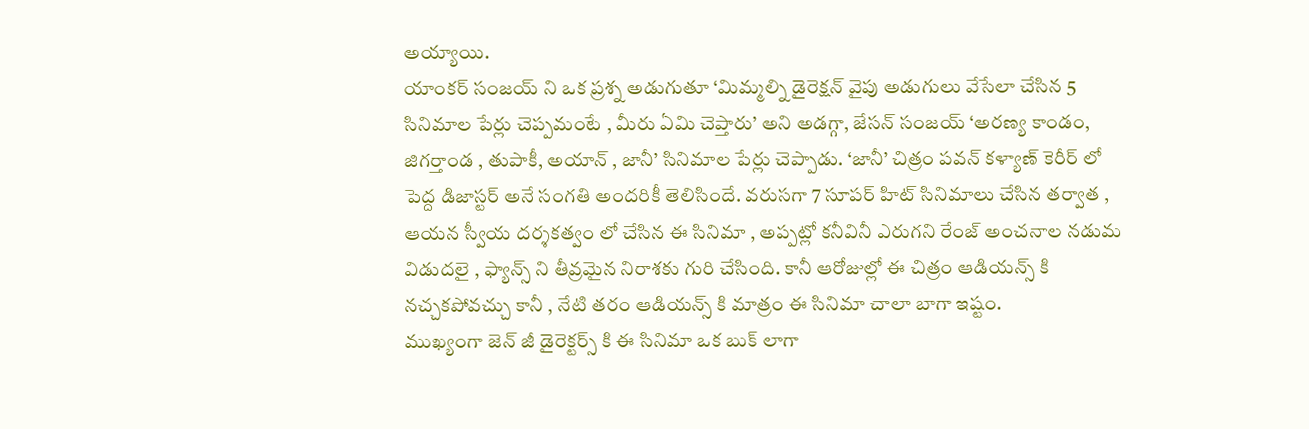అయ్యాయి.
యాంకర్ సంజయ్ ని ఒక ప్రశ్న అడుగుతూ ‘మిమ్మల్ని డైరెక్షన్ వైపు అడుగులు వేసేలా చేసిన 5 సినిమాల పేర్లు చెప్పమంటే , మీరు ఏమి చెప్తారు’ అని అడగ్గా, జేసన్ సంజయ్ ‘అరణ్య కాండం, జిగర్తాండ , తుపాకీ, అయాన్ , జానీ’ సినిమాల పేర్లు చెప్పాడు. ‘జానీ’ చిత్రం పవన్ కళ్యాణ్ కెరీర్ లో పెద్ద డిజాస్టర్ అనే సంగతి అందరికీ తెలిసిందే. వరుసగా 7 సూపర్ హిట్ సినిమాలు చేసిన తర్వాత , ఆయన స్వీయ దర్శకత్వం లో చేసిన ఈ సినిమా , అప్పట్లో కనీవినీ ఎరుగని రేంజ్ అంచనాల నడుమ విడుదలై , ఫ్యాన్స్ ని తీవ్రమైన నిరాశకు గురి చేసింది. కానీ ఆరోజుల్లో ఈ చిత్రం ఆడియన్స్ కి నచ్చకపోవచ్చు కానీ , నేటి తరం ఆడియన్స్ కి మాత్రం ఈ సినిమా చాలా బాగా ఇష్టం.
ముఖ్యంగా జెన్ జీ డైరెక్టర్స్ కి ఈ సినిమా ఒక బుక్ లాగా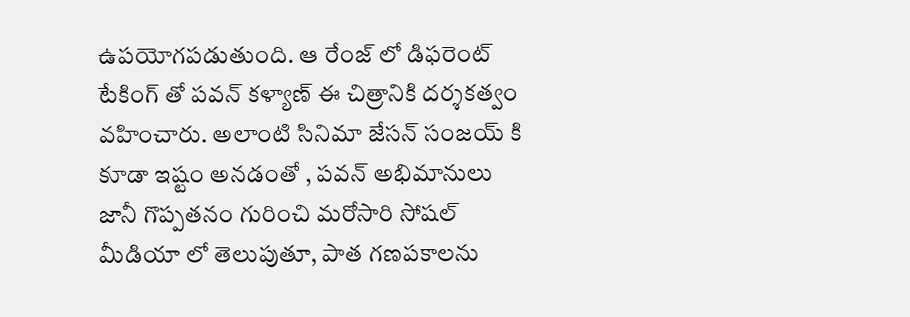ఉపయోగపడుతుంది. ఆ రేంజ్ లో డిఫరెంట్ టేకింగ్ తో పవన్ కళ్యాణ్ ఈ చిత్రానికి దర్శకత్వం వహించారు. అలాంటి సినిమా జేసన్ సంజయ్ కి కూడా ఇష్టం అనడంతో , పవన్ అభిమానులు జానీ గొప్పతనం గురించి మరోసారి సోషల్ మీడియా లో తెలుపుతూ, పాత గణపకాలను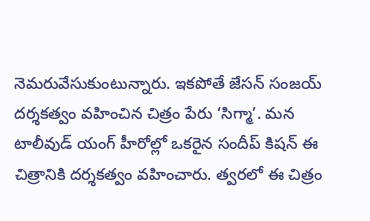నెమరువేసుకుంటున్నారు. ఇకపోతే జేసన్ సంజయ్ దర్శకత్వం వహించిన చిత్రం పేరు ‘సిగ్మా’. మన టాలీవుడ్ యంగ్ హీరోల్లో ఒకరైన సందీప్ కిషన్ ఈ చిత్రానికి దర్శకత్వం వహించారు. త్వరలో ఈ చిత్రం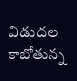విడుదల కాబోతున్న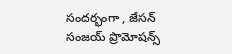సందర్భంగా , జేసన్ సంజయ్ ప్రొమోషన్స్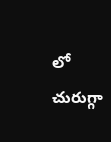లో చురుగ్గా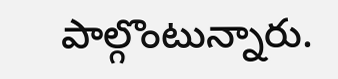పాల్గొంటున్నారు.